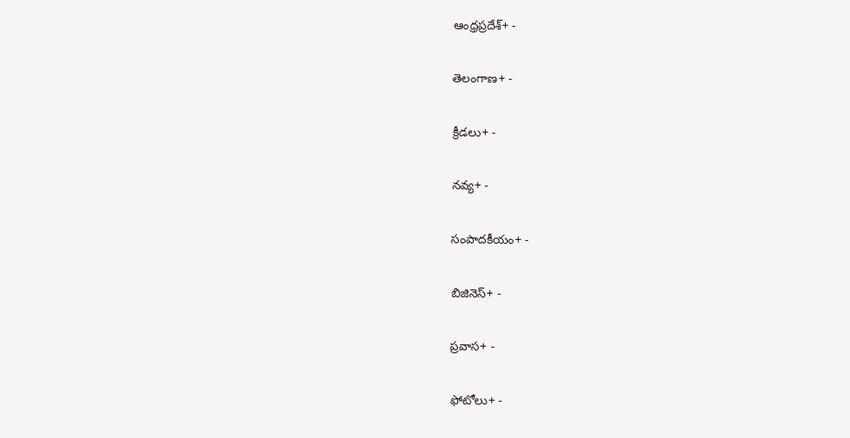ఆంధ్రప్రదేశ్+ -

తెలంగాణ+ -

క్రీడలు+ -

నవ్య+ -

సంపాదకీయం+ -

బిజినెస్+ -

ప్రవాస+ -

ఫోటోలు+ -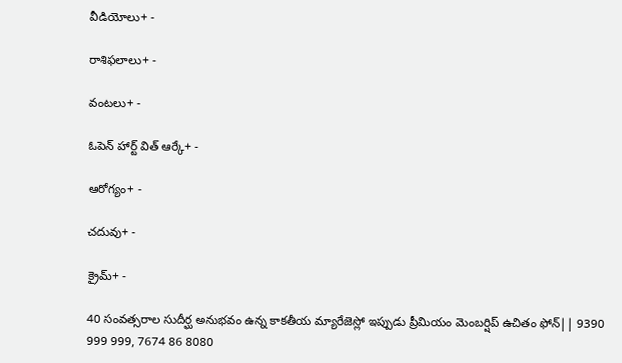వీడియోలు+ -

రాశిఫలాలు+ -

వంటలు+ -

ఓపెన్ హార్ట్ విత్ ఆర్కే+ -

ఆరోగ్యం+ -

చదువు+ -

క్రైమ్+ -

40 సంవత్సరాల సుదీర్ఘ అనుభవం ఉన్న కాకతీయ మ్యారేజెస్లో ఇప్పుడు ప్రీమియం మెంబర్షిప్ ఉచితం ఫోన్|| 9390 999 999, 7674 86 8080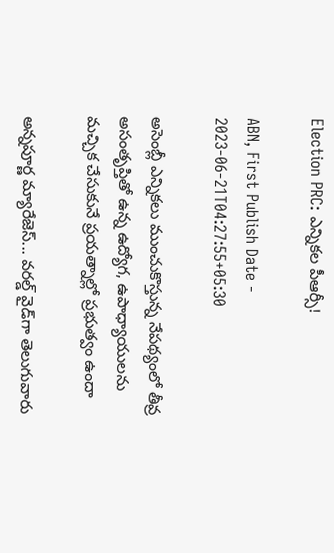Election PRC: ఎన్నికల పీఆర్సీ!

ABN, First Publish Date - 2023-06-21T04:27:55+05:30

అసెంబ్లీ ఎన్నికలు ముంచుకొస్తున్న నేపథ్యంలో తీవ్ర అసంతృప్తితో ఉన్న ఉద్యోగ, ఉపాధ్యాయులను మచ్చిక చేసుకునే ప్రయత్నాల్లో ప్రభుత్వం ఉందా

అన్నపూర్ణ మ్యారేజెస్... వరల్డ్ వైడ్‌గా తెలుగువారు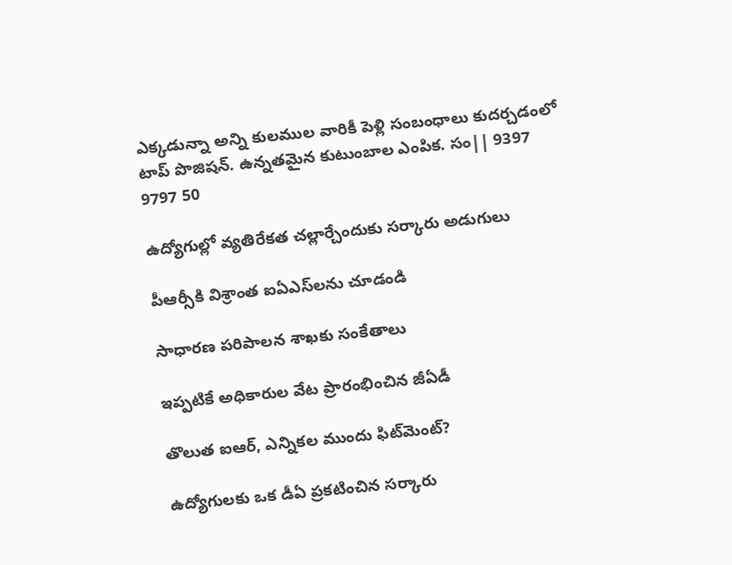ఎక్కడున్నా అన్ని కులముల వారికీ పెళ్లి సంబంధాలు కుదర్చడంలో టాప్ పొజిషన్. ఉన్నతమైన కుటుంబాల ఎంపిక. సం|| 9397 9797 50

ఉద్యోగుల్లో వ్యతిరేకత చల్లార్చేందుకు సర్కారు అడుగులు

పీఆర్సీకి విశ్రాంత ఐఏఎస్‌లను చూడండి

సాధారణ పరిపాలన శాఖకు సంకేతాలు

ఇప్పటికే అధికారుల వేట ప్రారంభించిన జీఏడీ

తొలుత ఐఆర్‌, ఎన్నికల ముందు ఫిట్‌మెంట్‌?

ఉద్యోగులకు ఒక డీఏ ప్రకటించిన సర్కారు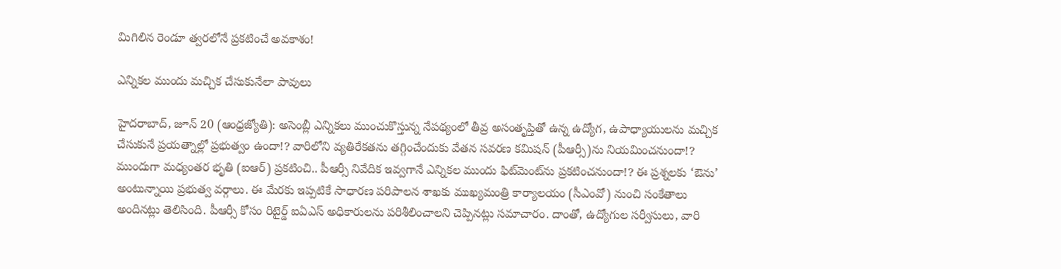మిగిలిన రెండూ త్వరలోనే ప్రకటించే అవకాశం!

ఎన్నికల ముందు మచ్చిక చేసుకునేలా పావులు

హైదరాబాద్‌, జూన్‌ 20 (ఆంధ్రజ్యోతి): అసెంబ్లీ ఎన్నికలు ముంచుకొస్తున్న నేపథ్యంలో తీవ్ర అసంతృప్తితో ఉన్న ఉద్యోగ, ఉపాధ్యాయులను మచ్చిక చేసుకునే ప్రయత్నాల్లో ప్రభుత్వం ఉందా!? వారిలోని వ్యతిరేకతను తగ్గించేందుకు వేతన సవరణ కమిషన్‌ (పీఆర్సీ)ను నియమించనుందా!? ముందుగా మధ్యంతర భృతి (ఐఆర్‌) ప్రకటించి.. పీఆర్సీ నివేదిక ఇవ్వగానే ఎన్నికల ముందు ఫిట్‌మెంట్‌ను ప్రకటించనుందా!? ఈ ప్రశ్నలకు ‘ఔను’ అంటున్నాయి ప్రభుత్వ వర్గాలు. ఈ మేరకు ఇప్పటికే సాధారణ పరిపాలన శాఖకు ముఖ్యమంత్రి కార్యాలయం (సీఎంవో) నుంచి సంకేతాలు అందినట్లు తెలిసింది. పీఆర్సీ కోసం రిటైర్డ్‌ ఐఏఎస్‌ అధికారులను పరిశీలించాలని చెప్పినట్లు సమాచారం. దాంతో, ఉద్యోగుల సర్వీసులు, వారి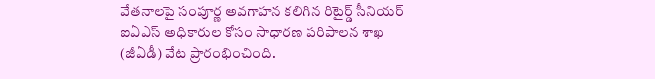వేతనాలపై సంపూర్ణ అవగాహన కలిగిన రిటైర్డ్‌ సీనియర్‌ ఐఏఎస్‌ అధికారుల కోసం సాధారణ పరిపాలన శాఖ (జీఏడీ) వేట ప్రారంభించింది.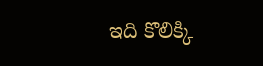ఇది కొలిక్కి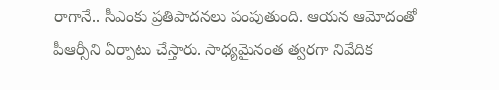రాగానే.. సీఎంకు ప్రతిపాదనలు పంపుతుంది. ఆయన ఆమోదంతో పీఆర్సీని ఏర్పాటు చేస్తారు. సాధ్యమైనంత త్వరగా నివేదిక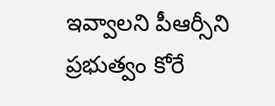ఇవ్వాలని పీఆర్సీని ప్రభుత్వం కోరే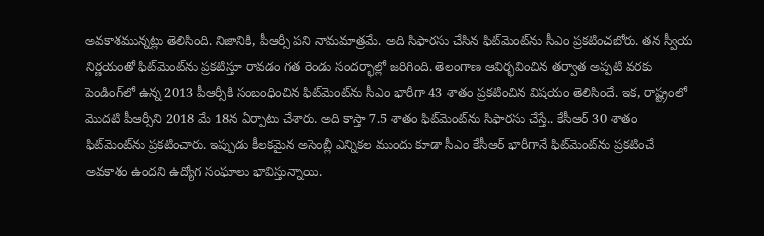అవకాశమున్నట్లు తెలిసింది. నిజానికి, పీఆర్సీ పని నామమాత్రమే. అది సిఫారసు చేసిన ఫిట్‌మెంట్‌ను సీఎం ప్రకటించబోరు. తన స్వీయ నిర్ణయంతో ఫిట్‌మెంట్‌ను ప్రకటిస్తూ రావడం గత రెండు సందర్భాల్లో జరిగింది. తెలంగాణ ఆవిర్భవించిన తర్వాత అప్పటి వరకు పెండింగ్‌లో ఉన్న 2013 పీఆర్సీకి సంబంధించిన ఫిట్‌మెంట్‌ను సీఎం భారీగా 43 శాతం ప్రకటించిన విషయం తెలిసిందే. ఇక, రాష్ట్రంలో మొదటి పీఆర్సీని 2018 మే 18న ఏర్పాటు చేశారు. అది కాస్తా 7.5 శాతం ఫిట్‌మెంట్‌ను సిఫారసు చేస్తే.. కేసీఆర్‌ 30 శాతం ఫిట్‌మెంట్‌ను ప్రకటించారు. ఇప్పుడు కీలకమైన అసెంబ్లీ ఎన్నికల ముందు కూడా సీఎం కేసీఆర్‌ భారీగానే ఫిట్‌మెంట్‌ను ప్రకటించే అవకాశం ఉందని ఉద్యోగ సంఘాలు భావిస్తున్నాయి.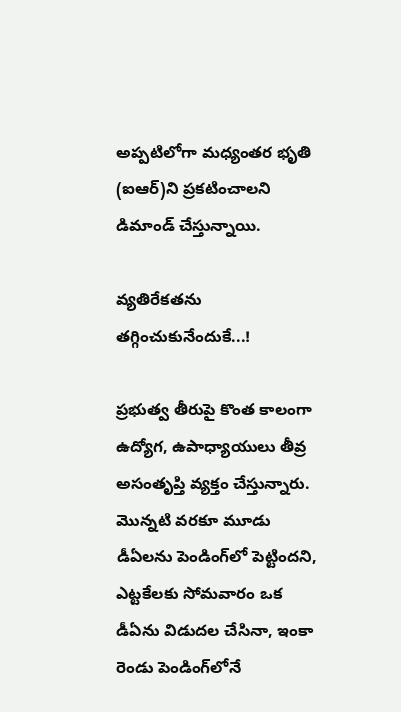అప్పటిలోగా మధ్యంతర భృతి (ఐఆర్‌)ని ప్రకటించాలని డిమాండ్‌ చేస్తున్నాయి.

వ్యతిరేకతను తగ్గించుకునేందుకే...!

ప్రభుత్వ తీరుపై కొంత కాలంగా ఉద్యోగ, ఉపాధ్యాయులు తీవ్ర అసంతృప్తి వ్యక్తం చేస్తున్నారు. మొన్నటి వరకూ మూడు డీఏలను పెండింగ్‌లో పెట్టిందని, ఎట్టకేలకు సోమవారం ఒక డీఏను విడుదల చేసినా, ఇంకా రెండు పెండింగ్‌లోనే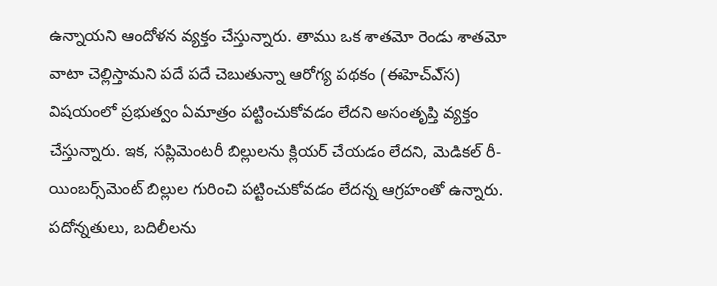ఉన్నాయని ఆందోళన వ్యక్తం చేస్తున్నారు. తాము ఒక శాతమో రెండు శాతమో వాటా చెల్లిస్తామని పదే పదే చెబుతున్నా ఆరోగ్య పథకం (ఈహెచ్‌ఎ్‌స) విషయంలో ప్రభుత్వం ఏమాత్రం పట్టించుకోవడం లేదని అసంతృప్తి వ్యక్తం చేస్తున్నారు. ఇక, సప్లిమెంటరీ బిల్లులను క్లియర్‌ చేయడం లేదని, మెడికల్‌ రీ-యింబర్స్‌మెంట్‌ బిల్లుల గురించి పట్టించుకోవడం లేదన్న ఆగ్రహంతో ఉన్నారు. పదోన్నతులు, బదిలీలను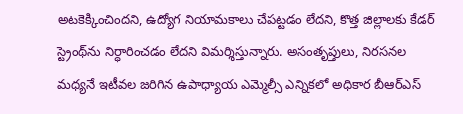అటకెక్కించిందని, ఉద్యోగ నియామకాలు చేపట్టడం లేదని, కొత్త జిల్లాలకు కేడర్‌ స్ట్రెంథ్‌ను నిర్ధారించడం లేదని విమర్శిస్తున్నారు. అసంతృప్తులు, నిరసనల మధ్యనే ఇటీవల జరిగిన ఉపాధ్యాయ ఎమ్మెల్సీ ఎన్నికలో అధికార బీఆర్‌ఎస్‌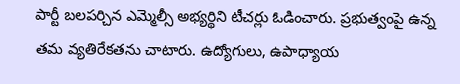పార్టీ బలపర్చిన ఎమ్మెల్సీ అభ్యర్థిని టీచర్లు ఓడించారు. ప్రభుత్వంపై ఉన్న తమ వ్యతిరేకతను చాటారు. ఉద్యోగులు, ఉపాధ్యాయ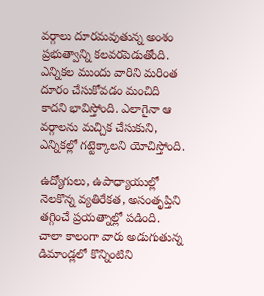వర్గాలు దూరమవుతున్న అంశం ప్రభుత్వాన్ని కలవరపెడుతోంది. ఎన్నికల ముందు వారిని మరింత దూరం చేసుకోవడం మంచిది కాదని భావిస్తోంది. ఎలాగైనా ఆ వర్గాలను మచ్చిక చేసుకుని, ఎన్నికల్లో గట్టెక్కాలని యోచిస్తోంది.

ఉద్యోగులు, ఉపాధ్యాయుల్లో నెలకొన్న వ్యతిరేకత, అసంతృప్తిని తగ్గించే ప్రయత్నాల్లో పడింది. చాలా కాలంగా వారు అడుగుతున్న డిమాండ్లలో కొన్నింటిని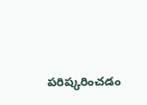పరిష్కరించడం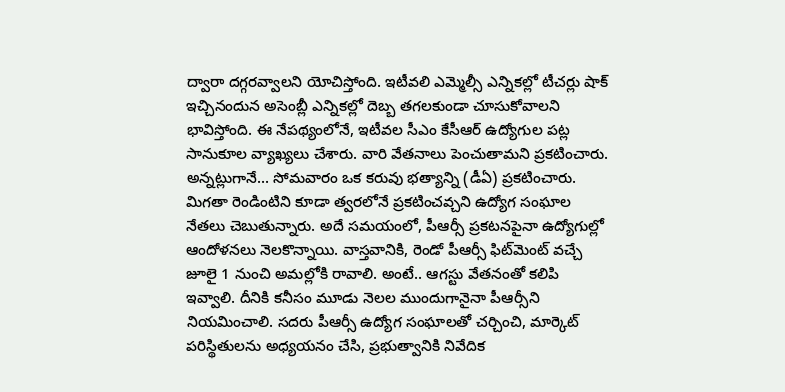ద్వారా దగ్గరవ్వాలని యోచిస్తోంది. ఇటీవలి ఎమ్మెల్సీ ఎన్నికల్లో టీచర్లు షాక్‌ ఇచ్చినందున అసెంబ్లీ ఎన్నికల్లో దెబ్బ తగలకుండా చూసుకోవాలని భావిస్తోంది. ఈ నేపథ్యంలోనే, ఇటీవల సీఎం కేసీఆర్‌ ఉద్యోగుల పట్ల సానుకూల వ్యాఖ్యలు చేశారు. వారి వేతనాలు పెంచుతామని ప్రకటించారు. అన్నట్లుగానే... సోమవారం ఒక కరువు భత్యాన్ని (డీఏ) ప్రకటించారు. మిగతా రెండింటిని కూడా త్వరలోనే ప్రకటించవ్చని ఉద్యోగ సంఘాల నేతలు చెబుతున్నారు. అదే సమయంలో, పీఆర్సీ ప్రకటనపైనా ఉద్యోగుల్లో ఆందోళనలు నెలకొన్నాయి. వాస్తవానికి, రెండో పీఆర్సీ ఫిట్‌మెంట్‌ వచ్చే జూలై 1 నుంచి అమల్లోకి రావాలి. అంటే.. ఆగస్టు వేతనంతో కలిపి ఇవ్వాలి. దీనికి కనీసం మూడు నెలల ముందుగానైనా పీఆర్సీని నియమించాలి. సదరు పీఆర్సీ ఉద్యోగ సంఘాలతో చర్చించి, మార్కెట్‌ పరిస్థితులను అధ్యయనం చేసి, ప్రభుత్వానికి నివేదిక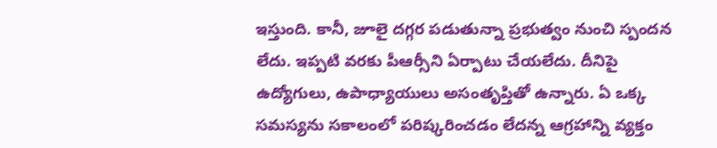ఇస్తుంది. కానీ, జూలై దగ్గర పడుతున్నా ప్రభుత్వం నుంచి స్పందన లేదు. ఇప్పటి వరకు పీఆర్సీని ఏర్పాటు చేయలేదు. దీనిపై ఉద్యోగులు, ఉపాధ్యాయులు అసంతృప్తితో ఉన్నారు. ఏ ఒక్క సమస్యను సకాలంలో పరిష్కరించడం లేదన్న ఆగ్రహాన్ని వ్యక్తం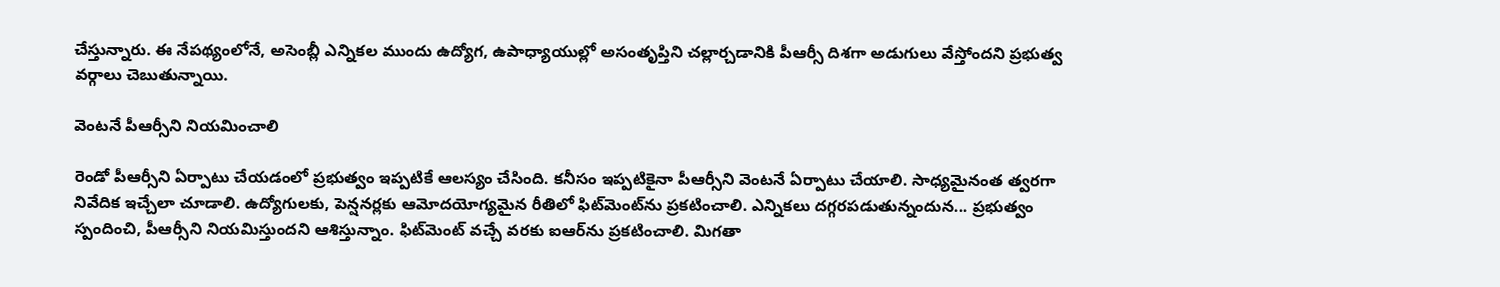చేస్తున్నారు. ఈ నేపథ్యంలోనే, అసెంబ్లీ ఎన్నికల ముందు ఉద్యోగ, ఉపాధ్యాయుల్లో అసంతృప్తిని చల్లార్చడానికి పీఆర్సీ దిశగా అడుగులు వేస్తోందని ప్రభుత్వ వర్గాలు చెబుతున్నాయి.

వెంటనే పీఆర్సీని నియమించాలి

రెండో పీఆర్సీని ఏర్పాటు చేయడంలో ప్రభుత్వం ఇప్పటికే ఆలస్యం చేసింది. కనీసం ఇప్పటికైనా పీఆర్సీని వెంటనే ఏర్పాటు చేయాలి. సాధ్యమైనంత త్వరగా నివేదిక ఇచ్చేలా చూడాలి. ఉద్యోగులకు, పెన్షనర్లకు ఆమోదయోగ్యమైన రీతిలో ఫిట్‌మెంట్‌ను ప్రకటించాలి. ఎన్నికలు దగ్గరపడుతున్నందున... ప్రభుత్వం స్పందించి, పీఆర్సీని నియమిస్తుందని ఆశిస్తున్నాం. ఫిట్‌మెంట్‌ వచ్చే వరకు ఐఆర్‌ను ప్రకటించాలి. మిగతా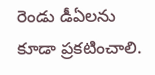రెండు డీఏలను కూడా ప్రకటించాలి.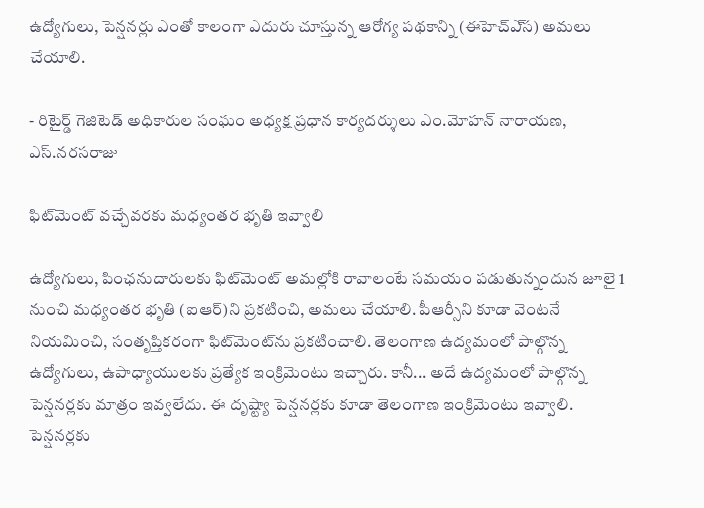ఉద్యోగులు, పెన్షనర్లు ఎంతో కాలంగా ఎదురు చూస్తున్న ఆరోగ్య పథకాన్ని (ఈహెచ్‌ఎ్‌స) అమలు చేయాలి.

- రిటైర్డ్‌ గెజిటెడ్‌ అధికారుల సంఘం అధ్యక్ష ప్రధాన కార్యదర్శులు ఎం.మోహన్‌ నారాయణ, ఎస్‌.నరసరాజు

ఫిట్‌మెంట్‌ వచ్చేవరకు మధ్యంతర భృతి ఇవ్వాలి

ఉద్యోగులు, పింఛనుదారులకు ఫిట్‌మెంట్‌ అమల్లోకి రావాలంటే సమయం పడుతున్నందున జూలై 1 నుంచి మధ్యంతర భృతి (ఐఆర్‌)ని ప్రకటించి, అమలు చేయాలి. పీఆర్సీని కూడా వెంటనే నియమించి, సంతృప్తికరంగా ఫిట్‌మెంట్‌ను ప్రకటించాలి. తెలంగాణ ఉద్యమంలో పాల్గొన్న ఉద్యోగులు, ఉపాధ్యాయులకు ప్రత్యేక ఇంక్రిమెంటు ఇచ్చారు. కానీ... అదే ఉద్యమంలో పాల్గొన్న పెన్షనర్లకు మాత్రం ఇవ్వలేదు. ఈ దృష్ట్యా పెన్షనర్లకు కూడా తెలంగాణ ఇంక్రిమెంటు ఇవ్వాలి. పెన్షనర్లకు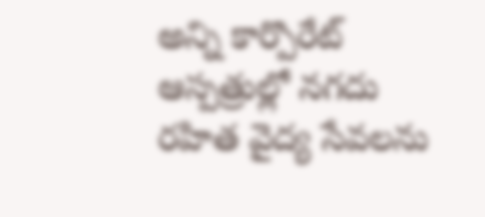అన్ని కార్పొరేట్‌ ఆస్పత్రుల్లో నగదు రహిత వైద్య సేవలను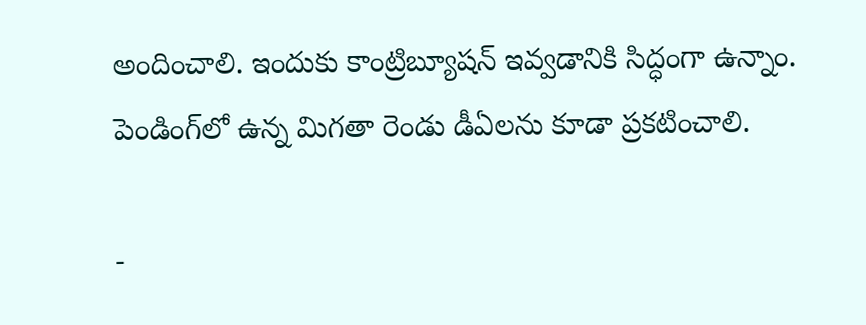అందించాలి. ఇందుకు కాంట్రిబ్యూషన్‌ ఇవ్వడానికి సిద్ధంగా ఉన్నాం. పెండింగ్‌లో ఉన్న మిగతా రెండు డీఏలను కూడా ప్రకటించాలి.

-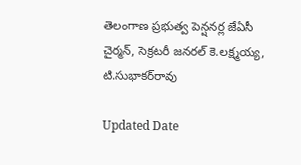తెలంగాణ ప్రభుత్వ పెన్షనర్ల జేఏసీ చైర్మన్‌, సెక్రటరీ జనరల్‌ కె.లక్ష్మయ్య, టి.సుభాకర్‌రావు

Updated Date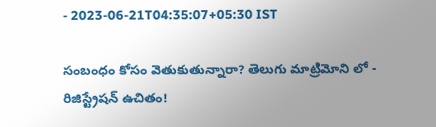- 2023-06-21T04:35:07+05:30 IST

సంబంధం కోసం వెతుకుతున్నారా? తెలుగు మాట్రిమోని లో - రిజిస్ట్రేషన్ ఉచితం!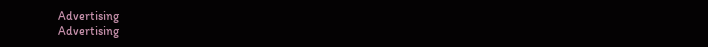Advertising
Advertising